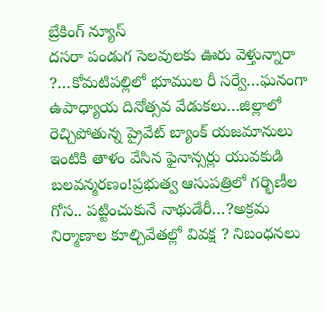బ్రేకింగ్ న్యూస్
దసరా పండుగ సెలవులకు ఊరు వెళ్తున్నారా ?…కోమటిపల్లిలో భూముల రీ సర్వే…ఘనంగా ఉపాధ్యాయ దినోత్సవ వేడుకలు…జిల్లాలో రెచ్చిపోతున్న ప్రైవేట్ బ్యాంక్ యజమానులు ఇంటికి తాళం వేసిన ఫైనాన్సర్లు యువకుడి బలవన్మరణం!ప్రభుత్వ ఆసుపత్రిలో గర్భిణీల గోస.. పట్టించుకునే నాథుడేరీ…?అక్రమ నిర్మాణాల కూల్చివేతల్లో వివక్ష ? నిబంధనలు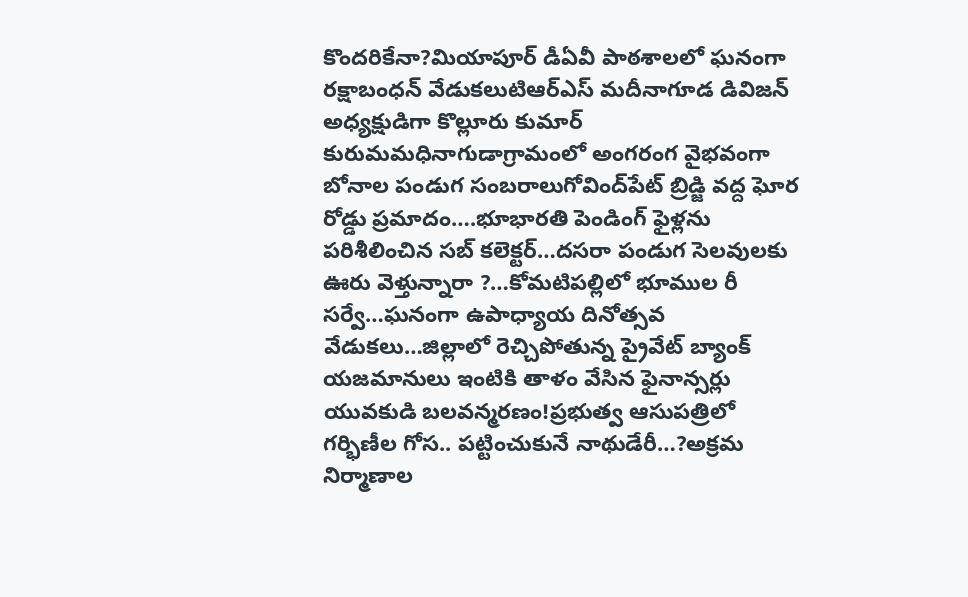కొందరికేనా?మియాపూర్ డీఏవీ పాఠశాలలో ఘనంగా రక్షాబంధన్ వేడుకలుటిఆర్ఎస్ మదీనాగూడ డివిజన్ అధ్యక్షుడిగా కొల్లూరు కుమార్ కురుమమధినాగుడాగ్రామంలో అంగరంగ వైభవంగా బోనాల పండుగ సంబరాలుగోవింద్‌పేట్ బ్రిడ్జి వద్ద ఘోర రోడ్డు ప్రమాదం….భూభారతి పెండింగ్ ఫైళ్లను పరిశీలించిన సబ్ కలెక్టర్…దసరా పండుగ సెలవులకు ఊరు వెళ్తున్నారా ?…కోమటిపల్లిలో భూముల రీ సర్వే…ఘనంగా ఉపాధ్యాయ దినోత్సవ వేడుకలు…జిల్లాలో రెచ్చిపోతున్న ప్రైవేట్ బ్యాంక్ యజమానులు ఇంటికి తాళం వేసిన ఫైనాన్సర్లు యువకుడి బలవన్మరణం!ప్రభుత్వ ఆసుపత్రిలో గర్భిణీల గోస.. పట్టించుకునే నాథుడేరీ…?అక్రమ నిర్మాణాల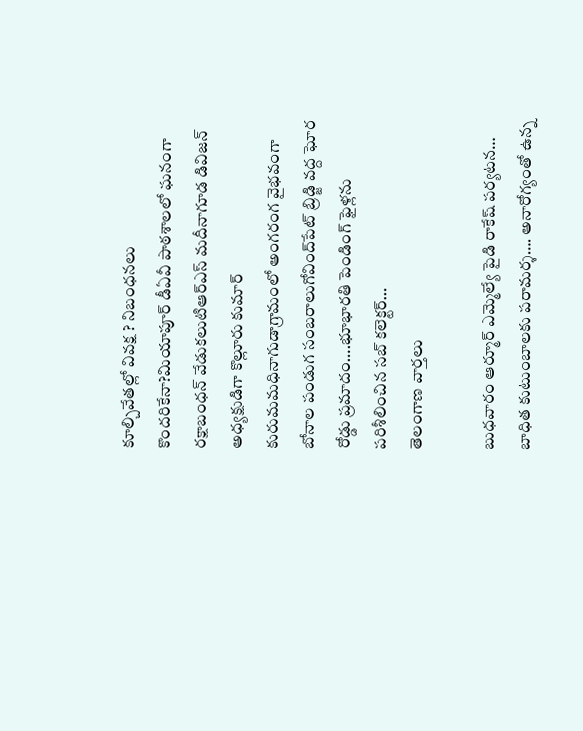కూల్చివేతల్లో వివక్ష ? నిబంధనలు కొందరికేనా?మియాపూర్ డీఏవీ పాఠశాలలో ఘనంగా రక్షాబంధన్ వేడుకలుటిఆర్ఎస్ మదీనాగూడ డివిజన్ అధ్యక్షుడిగా కొల్లూరు కుమార్ కురుమమధినాగుడాగ్రామంలో అంగరంగ వైభవంగా బోనాల పండుగ సంబరాలుగోవింద్‌పేట్ బ్రిడ్జి వద్ద ఘోర రోడ్డు ప్రమాదం….భూభారతి పెండింగ్ ఫైళ్లను పరిశీలించిన సబ్ కలెక్టర్…
తెలంగాణ వార్తలు

బుధవారం ఆర్మూర్ ఎమ్మెల్యే పైడి రాకేష్ పర్యటన… బాధిత కుటుంబాలకు పరామర్శ…. అనారోగ్యంతో ఉన్న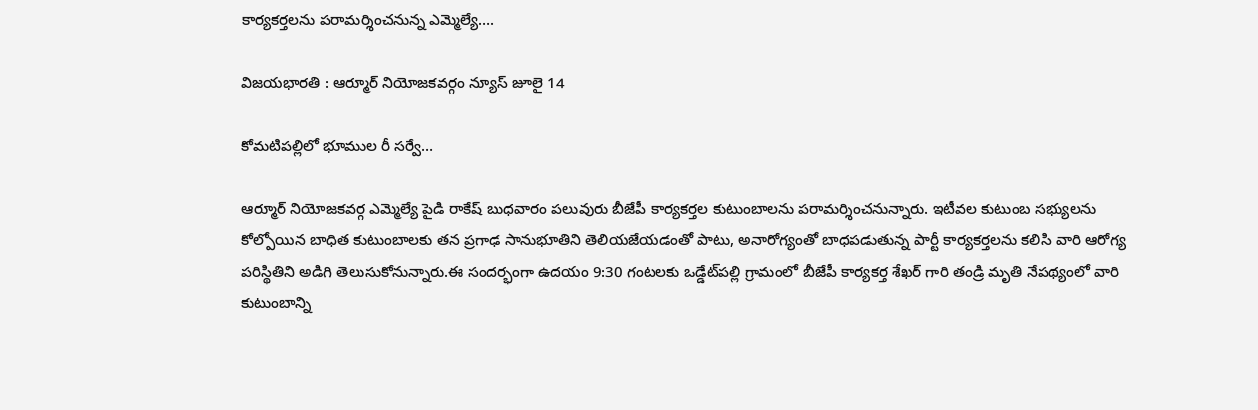కార్యకర్తలను పరామర్శించనున్న ఎమ్మెల్యే….

విజయభారతి : ఆర్మూర్ నియోజకవర్గం న్యూస్ జూలై 14

కోమటిపల్లిలో భూముల రీ సర్వే…

ఆర్మూర్ నియోజకవర్గ ఎమ్మెల్యే పైడి రాకేష్ బుధవారం పలువురు బీజేపీ కార్యకర్తల కుటుంబాలను పరామర్శించనున్నారు. ఇటీవల కుటుంబ సభ్యులను కోల్పోయిన బాధిత కుటుంబాలకు తన ప్రగాఢ సానుభూతిని తెలియజేయడంతో పాటు, అనారోగ్యంతో బాధపడుతున్న పార్టీ కార్యకర్తలను కలిసి వారి ఆరోగ్య పరిస్థితిని అడిగి తెలుసుకోనున్నారు.ఈ సందర్భంగా ఉదయం 9:30 గంటలకు ఒడ్డేట్‌పల్లి గ్రామంలో బీజేపీ కార్యకర్త శేఖర్ గారి తండ్రి మృతి నేపథ్యంలో వారి కుటుంబాన్ని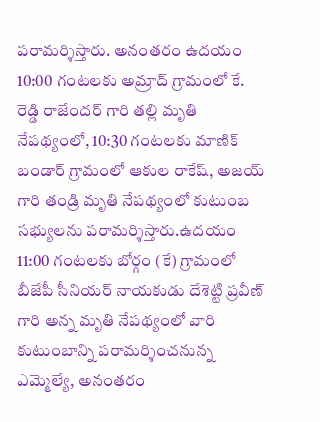పరామర్శిస్తారు. అనంతరం ఉదయం 10:00 గంటలకు అమ్రాద్ గ్రామంలో కే. రెడ్డి రాజేందర్ గారి తల్లి మృతి నేపథ్యంలో, 10:30 గంటలకు మాణిక్ బండార్ గ్రామంలో ఆకుల రాకేష్, అజయ్ గారి తండ్రి మృతి నేపథ్యంలో కుటుంబ సభ్యులను పరామర్శిస్తారు.ఉదయం 11:00 గంటలకు బోర్గం (కే) గ్రామంలో బీజేపీ సీనియర్ నాయకుడు దేశెట్టి ప్రవీణ్ గారి అన్న మృతి నేపథ్యంలో వారి కుటుంబాన్ని పరామర్శించనున్న ఎమ్మెల్యే, అనంతరం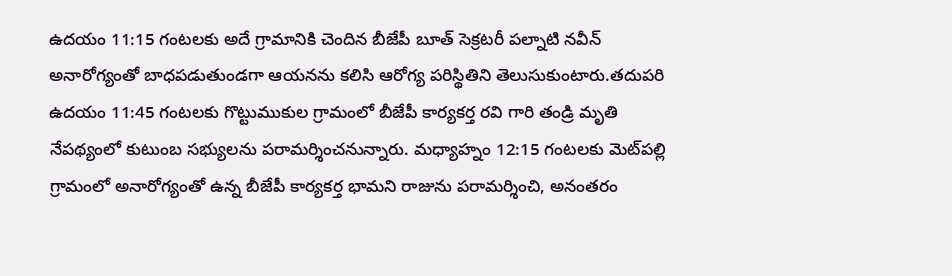ఉదయం 11:15 గంటలకు అదే గ్రామానికి చెందిన బీజేపీ బూత్ సెక్రటరీ పల్నాటి నవీన్ అనారోగ్యంతో బాధపడుతుండగా ఆయనను కలిసి ఆరోగ్య పరిస్థితిని తెలుసుకుంటారు.తదుపరి ఉదయం 11:45 గంటలకు గొట్టుముకుల గ్రామంలో బీజేపీ కార్యకర్త రవి గారి తండ్రి మృతి నేపథ్యంలో కుటుంబ సభ్యులను పరామర్శించనున్నారు. మధ్యాహ్నం 12:15 గంటలకు మెట్‌పల్లి గ్రామంలో అనారోగ్యంతో ఉన్న బీజేపీ కార్యకర్త భామని రాజును పరామర్శించి, అనంతరం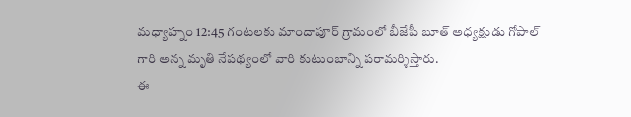మధ్యాహ్నం 12:45 గంటలకు మాందాపూర్ గ్రామంలో బీజేపీ బూత్ అధ్యక్షుడు గోపాల్ గారి అన్న మృతి నేపథ్యంలో వారి కుటుంబాన్ని పరామర్శిస్తారు.
ఈ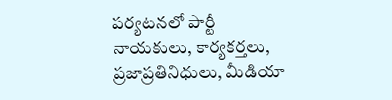పర్యటనలో పార్టీ నాయకులు, కార్యకర్తలు, ప్రజాప్రతినిధులు, మీడియా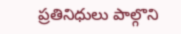ప్రతినిధులు పాల్గొని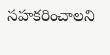సహకరించాలని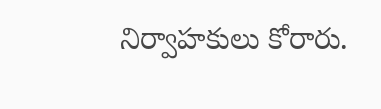నిర్వాహకులు కోరారు.